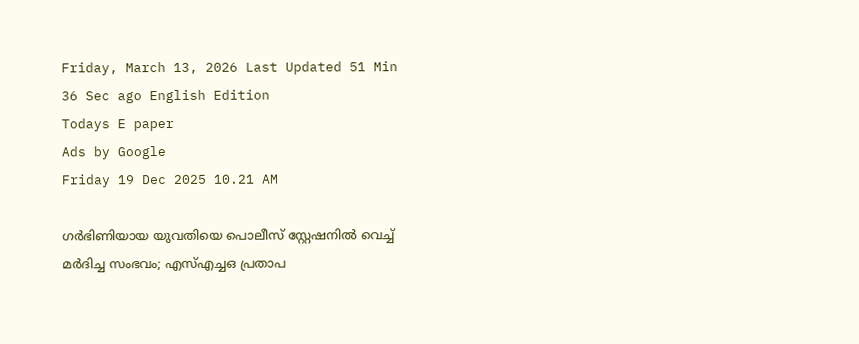Friday, March 13, 2026 Last Updated 51 Min 36 Sec ago English Edition
Todays E paper
Ads by Google
Friday 19 Dec 2025 10.21 AM

ഗര്‍ഭിണിയായ യുവതിയെ പൊലീസ് സ്റ്റേഷനില്‍ വെച്ച് മര്‍ദിച്ച സംഭവം; എസ്എച്ചഒ പ്രതാപ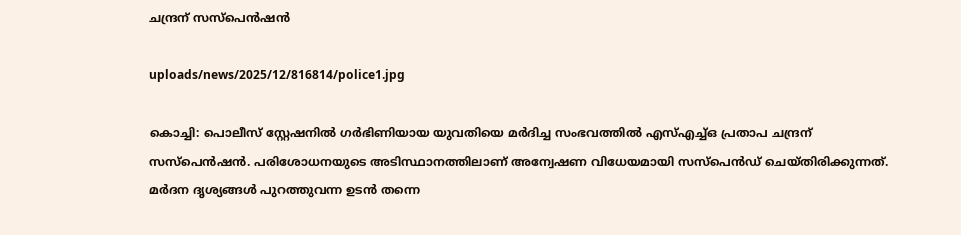ചന്ദ്രന് സസ്പെന്‍ഷന്‍

uploads/news/2025/12/816814/police1.jpg

കൊച്ചി: പൊലീസ് സ്റ്റേഷനില്‍ ഗര്‍ഭിണിയായ യുവതിയെ മര്‍ദിച്ച സംഭവത്തില്‍ എസ്എച്ച്ഒ പ്രതാപ ചന്ദ്രന് സസ്‌പെന്‍ഷന്‍. പരിശോധനയുടെ അടിസ്ഥാനത്തിലാണ് അന്വേഷണ വിധേയമായി സസ്‌പെന്‍ഡ് ചെയ്തിരിക്കുന്നത്. മര്‍ദന ദൃശ്യങ്ങള്‍ പുറത്തുവന്ന ഉടന്‍ തന്നെ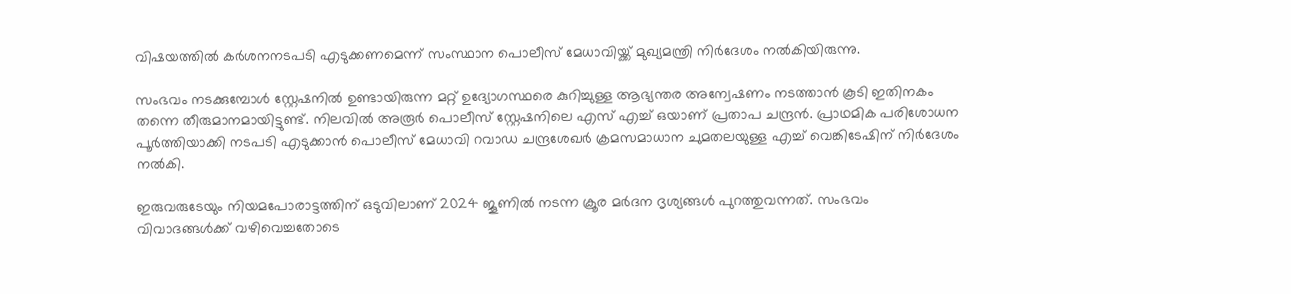വിഷയത്തില്‍ കര്‍ശനനടപടി എടുക്കണമെന്ന് സംസ്ഥാന പൊലീസ് മേധാവിയ്ക്ക് മുഖ്യമന്ത്രി നിര്‍ദേശം നല്‍കിയിരുന്നു.

സംഭവം നടക്കുമ്പോള്‍ സ്റ്റേഷനില്‍ ഉണ്ടായിരുന്ന മറ്റ് ഉദ്യോഗസ്ഥരെ കുറിച്ചുള്ള ആഭ്യന്തര അന്വേഷണം നടത്താന്‍ കൂടി ഇതിനകം തന്നെ തീരുമാനമായിട്ടുണ്ട്. നിലവില്‍ അരൂര്‍ പൊലീസ് സ്റ്റേഷനിലെ എസ് എച്ച് ഒയാണ് പ്രതാപ ചന്ദ്രന്‍. പ്രാഥമിക പരിശോധന പൂര്‍ത്തിയാക്കി നടപടി എടുക്കാന്‍ പൊലീസ് മേധാവി റവാഡ ചന്ദ്രശേഖര്‍ ക്രമസമാധാന ചുമതലയുള്ള എച്ച് വെങ്കിടേഷിന് നിര്‍ദേശം നല്‍കി.

ഇരുവരുടേയും നിയമപോരാട്ടത്തിന് ഒടുവിലാണ് 2024 ജൂണില്‍ നടന്ന ക്രൂര മര്‍ദന ദൃശ്യങ്ങള്‍ പുറത്തുവന്നത്. സംഭവം വിവാദങ്ങള്‍ക്ക് വഴിവെച്ചതോടെ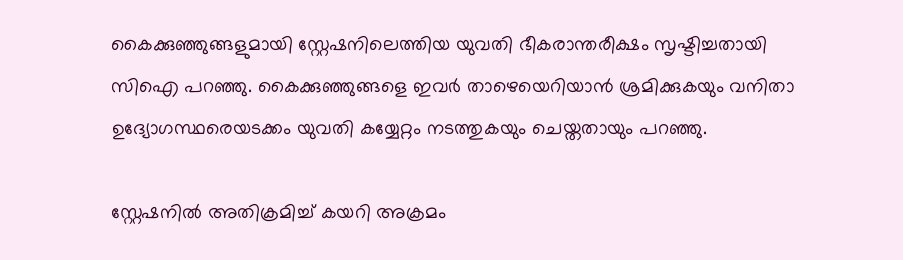കൈക്കുഞ്ഞുങ്ങളുമായി സ്റ്റേഷനിലെത്തിയ യുവതി ഭീകരാന്തരീക്ഷം സൃഷ്ടിച്ചതായി സിഐ പറഞ്ഞു. കൈക്കുഞ്ഞുങ്ങളെ ഇവര്‍ താഴെയെറിയാന്‍ ശ്രമിക്കുകയും വനിതാ ഉദ്യോഗസ്ഥരെയടക്കം യുവതി കയ്യേറ്റം നടത്തുകയും ചെയ്തതായും പറഞ്ഞു.

സ്റ്റേഷനില്‍ അതിക്രമിച്ച് കയറി അക്രമം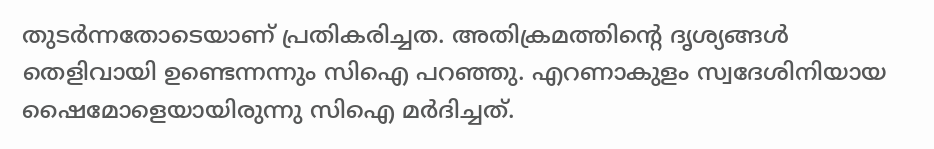തുടര്‍ന്നതോടെയാണ് പ്രതികരിച്ചത. അതിക്രമത്തിന്റെ ദൃശ്യങ്ങള്‍ തെളിവായി ഉണ്ടെന്നന്നും സിഐ പറഞ്ഞു. എറണാകുളം സ്വദേശിനിയായ ഷൈമോളെയായിരുന്നു സിഐ മര്‍ദിച്ചത്.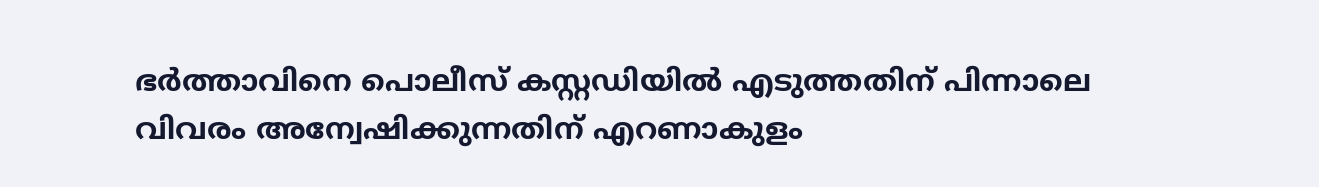ഭര്‍ത്താവിനെ പൊലീസ് കസ്റ്റഡിയില്‍ എടുത്തതിന് പിന്നാലെ വിവരം അന്വേഷിക്കുന്നതിന് എറണാകുളം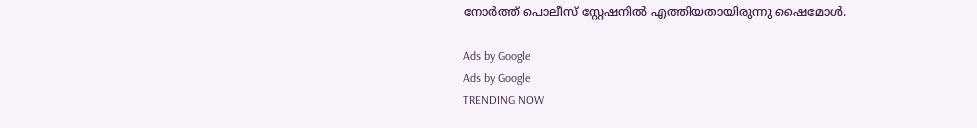നോര്‍ത്ത് പൊലീസ് സ്റ്റേഷനില്‍ എത്തിയതായിരുന്നു ഷൈമോള്‍.

Ads by Google
Ads by Google
TRENDING NOW